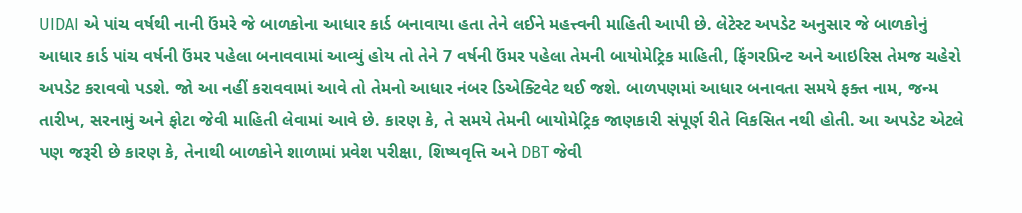UIDAI એ પાંચ વર્ષથી નાની ઉંમરે જે બાળકોના આધાર કાર્ડ બનાવાયા હતા તેને લઈને મહત્ત્વની માહિતી આપી છે. લેટેસ્ટ અપડેટ અનુસાર જે બાળકોનું આધાર કાર્ડ પાંચ વર્ષની ઉંમર પહેલા બનાવવામાં આવ્યું હોય તો તેને 7 વર્ષની ઉંમર પહેલા તેમની બાયોમેટ્રિક માહિતી, ફિંગરપ્રિન્ટ અને આઇરિસ તેમજ ચહેરો અપડેટ કરાવવો પડશે. જો આ નહીં કરાવવામાં આવે તો તેમનો આધાર નંબર ડિએક્ટિવેટ થઈ જશે. બાળપણમાં આધાર બનાવતા સમયે ફક્ત નામ, જન્મ તારીખ, સરનામું અને ફોટા જેવી માહિતી લેવામાં આવે છે. કારણ કે, તે સમયે તેમની બાયોમેટ્રિક જાણકારી સંપૂર્ણ રીતે વિકસિત નથી હોતી. આ અપડેટ એટલે પણ જરૂરી છે કારણ કે, તેનાથી બાળકોને શાળામાં પ્રવેશ પરીક્ષા, શિષ્યવૃત્તિ અને DBT જેવી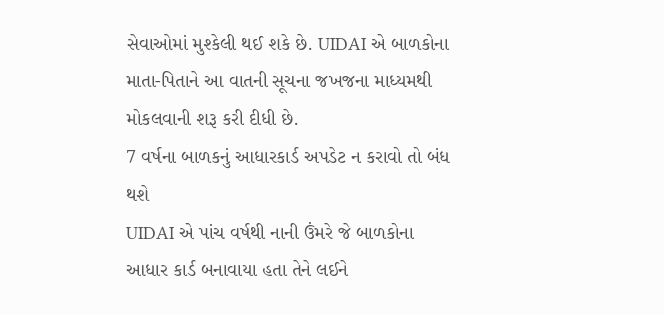સેવાઓમાં મુશ્કેલી થઈ શકે છે. UIDAI એ બાળકોના માતા-પિતાને આ વાતની સૂચના જખજના માધ્યમથી મોકલવાની શરૂ કરી દીધી છે.
7 વર્ષના બાળકનું આધારકાર્ડ અપડેટ ન કરાવો તો બંધ થશે
UIDAI એ પાંચ વર્ષથી નાની ઉંમરે જે બાળકોના આધાર કાર્ડ બનાવાયા હતા તેને લઈને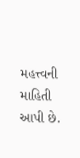મહત્ત્વની માહિતી આપી છે.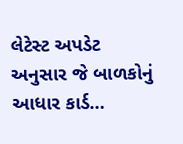લેટેસ્ટ અપડેટ અનુસાર જે બાળકોનું આધાર કાર્ડ…